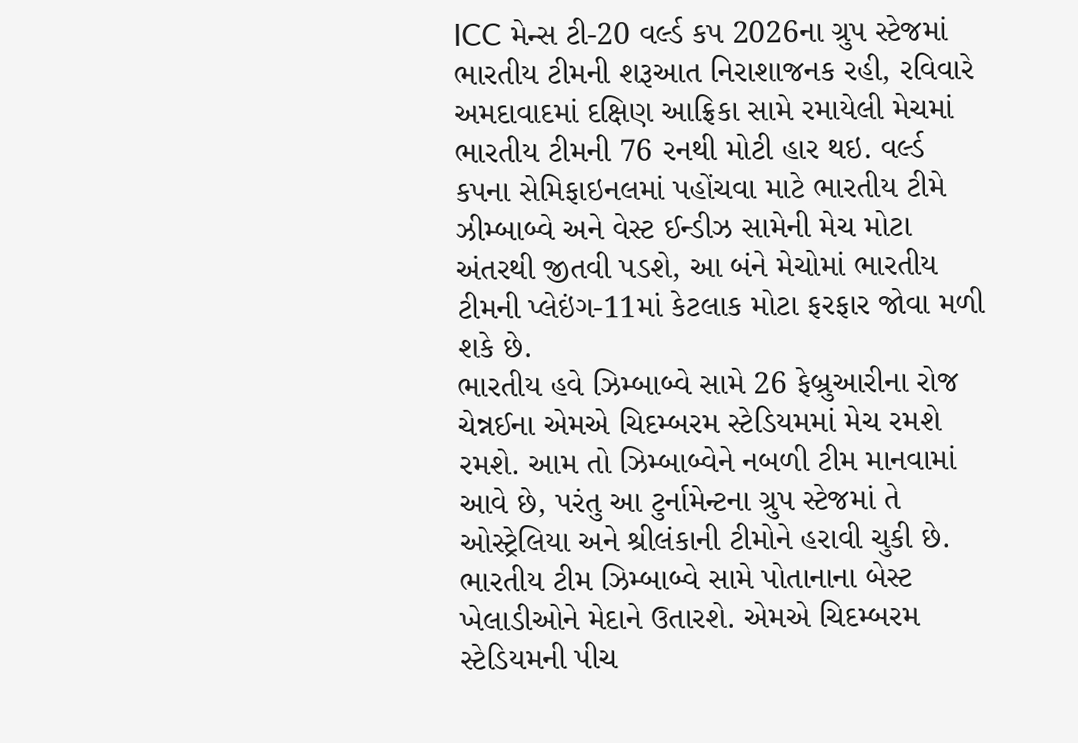ICC મેન્સ ટી-20 વર્લ્ડ કપ 2026ના ગ્રુપ સ્ટેજમાં ભારતીય ટીમની શરૂઆત નિરાશાજનક રહી, રવિવારે અમદાવાદમાં દક્ષિણ આફ્રિકા સામે રમાયેલી મેચમાં ભારતીય ટીમની 76 રનથી મોટી હાર થઇ. વર્લ્ડ કપના સેમિફાઇનલમાં પહોંચવા માટે ભારતીય ટીમે ઝીમ્બાબ્વે અને વેસ્ટ ઈન્ડીઝ સામેની મેચ મોટા અંતરથી જીતવી પડશે, આ બંને મેચોમાં ભારતીય ટીમની પ્લેઇંગ-11માં કેટલાક મોટા ફરફાર જોવા મળી શકે છે.
ભારતીય હવે ઝિમ્બાબ્વે સામે 26 ફેબ્રુઆરીના રોજ ચેન્નઈના એમએ ચિદમ્બરમ સ્ટેડિયમમાં મેચ રમશે રમશે. આમ તો ઝિમ્બાબ્વેને નબળી ટીમ માનવામાં આવે છે, પરંતુ આ ટુર્નામેન્ટના ગ્રુપ સ્ટેજમાં તે ઓસ્ટ્રેલિયા અને શ્રીલંકાની ટીમોને હરાવી ચુકી છે. ભારતીય ટીમ ઝિમ્બાબ્વે સામે પોતાનાના બેસ્ટ ખેલાડીઓને મેદાને ઉતારશે. એમએ ચિદમ્બરમ સ્ટેડિયમની પીચ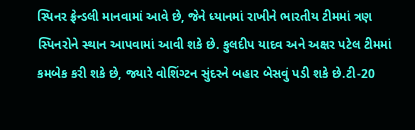સ્પિનર ફ્રેન્ડલી માનવામાં આવે છે, જેને ધ્યાનમાં રાખીને ભારતીય ટીમમાં ત્રણ સ્પિનરોને સ્થાન આપવામાં આવી શકે છે. કુલદીપ યાદવ અને અક્ષર પટેલ ટીમમાં કમબેક કરી શકે છે, જ્યારે વોશિંગ્ટન સુંદરને બહાર બેસવું પડી શકે છે.ટી-20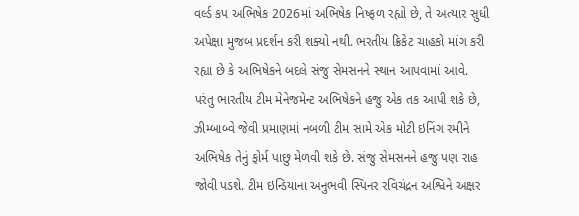વર્લ્ડ કપ અભિષેક 2026માં અભિષેક નિષ્ફળ રહ્યો છે, તે અત્યાર સુધી અપેક્ષા મુજબ પ્રદર્શન કરી શક્યો નથી. ભરતીય ક્રિકેટ ચાહકો માંગ કરી રહ્યા છે કે અભિષેકને બદલે સંજુ સેમસનને સ્થાન આપવામાં આવે.
પરંતુ ભારતીય ટીમ મેનેજમેન્ટ અભિષેકને હજુ એક તક આપી શકે છે, ઝીમ્બાબ્વે જેવી પ્રમાણમાં નબળી ટીમ સામે એક મોટી ઇનિંગ રમીને અભિષેક તેનું ફોર્મ પાછુ મેળવી શકે છે. સંજુ સેમસનને હજુ પણ રાહ જોવી પડશે. ટીમ ઇન્ડિયાના અનુભવી સ્પિનર રવિચંદ્રન અશ્વિને અક્ષર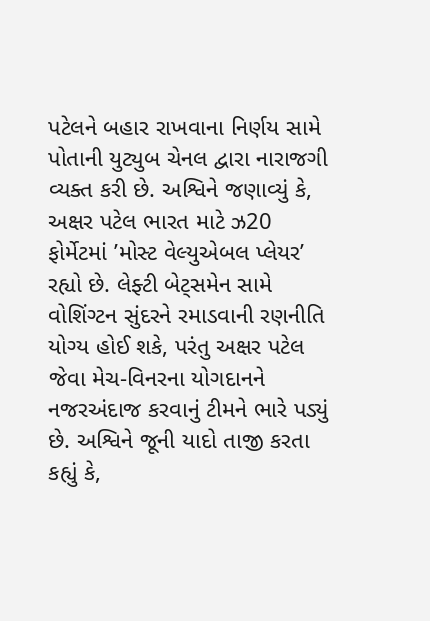પટેલને બહાર રાખવાના નિર્ણય સામે પોતાની યુટ્યુબ ચેનલ દ્વારા નારાજગી વ્યક્ત કરી છે. અશ્વિને જણાવ્યું કે, અક્ષર પટેલ ભારત માટે ઝ20 ફોર્મેટમાં ’મોસ્ટ વેલ્યુએબલ પ્લેયર’ રહ્યો છે. લેફ્ટી બેટ્સમેન સામે વોશિંગ્ટન સુંદરને રમાડવાની રણનીતિ યોગ્ય હોઈ શકે, પરંતુ અક્ષર પટેલ જેવા મેચ-વિનરના યોગદાનને નજરઅંદાજ કરવાનું ટીમને ભારે પડ્યું છે. અશ્વિને જૂની યાદો તાજી કરતા કહ્યું કે,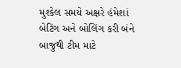મુશ્કેલ સમયે અક્ષરે હંમેશાં બેટિંગ અને બોલિંગ કરી બંને બાજુથી ટીમ માટે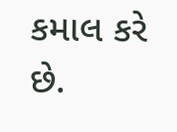કમાલ કરે છે.